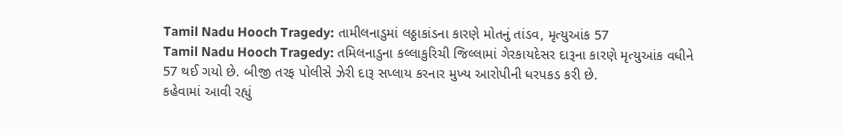Tamil Nadu Hooch Tragedy: તામીલનાડુમાં લઠ્ઠાકાંડના કારણે મોતનું તાંડવ, મૃત્યુઆંક 57
Tamil Nadu Hooch Tragedy: તમિલનાડુના કલ્લાકુરિચી જિલ્લામાં ગેરકાયદેસર દારૂના કારણે મૃત્યુઆંક વધીને 57 થઈ ગયો છે. બીજી તરફ પોલીસે ઝેરી દારૂ સપ્લાય કરનાર મુખ્ય આરોપીની ધરપકડ કરી છે.
કહેવામાં આવી રહ્યું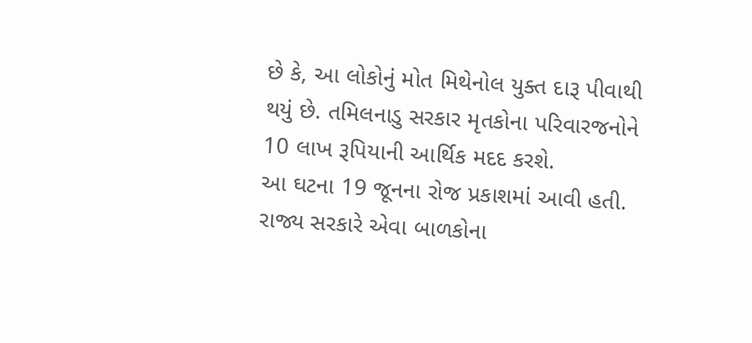છે કે, આ લોકોનું મોત મિથેનોલ યુક્ત દારૂ પીવાથી થયું છે. તમિલનાડુ સરકાર મૃતકોના પરિવારજનોને 10 લાખ રૂપિયાની આર્થિક મદદ કરશે.
આ ઘટના 19 જૂનના રોજ પ્રકાશમાં આવી હતી. રાજ્ય સરકારે એવા બાળકોના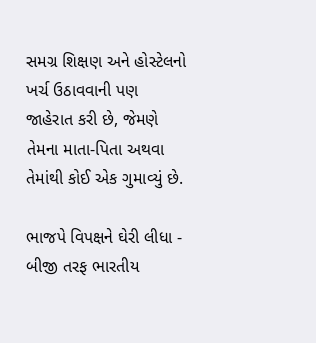સમગ્ર શિક્ષણ અને હોસ્ટેલનો ખર્ચ ઉઠાવવાની પણ જાહેરાત કરી છે, જેમણે તેમના માતા-પિતા અથવા તેમાંથી કોઈ એક ગુમાવ્યું છે.

ભાજપે વિપક્ષને ઘેરી લીધા - બીજી તરફ ભારતીય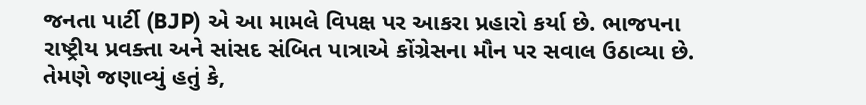જનતા પાર્ટી (BJP) એ આ મામલે વિપક્ષ પર આકરા પ્રહારો કર્યા છે. ભાજપના રાષ્ટ્રીય પ્રવક્તા અને સાંસદ સંબિત પાત્રાએ કોંગ્રેસના મૌન પર સવાલ ઉઠાવ્યા છે.
તેમણે જણાવ્યું હતું કે,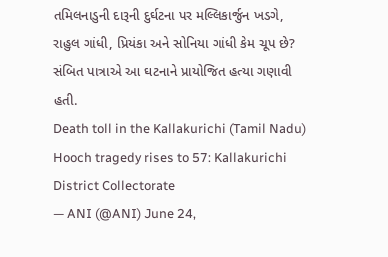તમિલનાડુની દારૂની દુર્ઘટના પર મલ્લિકાર્જુન ખડગે, રાહુલ ગાંધી, પ્રિયંકા અને સોનિયા ગાંધી કેમ ચૂપ છે? સંબિત પાત્રાએ આ ઘટનાને પ્રાયોજિત હત્યા ગણાવી હતી.
Death toll in the Kallakurichi (Tamil Nadu) Hooch tragedy rises to 57: Kallakurichi District Collectorate
— ANI (@ANI) June 24,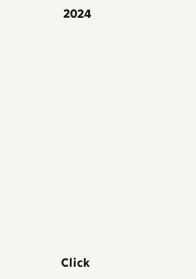2024












Click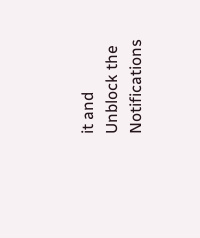it and Unblock the Notifications